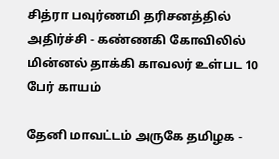சித்ரா பவுர்ணமி தரிசனத்தில் அதிர்ச்சி - கண்ணகி கோவிலில் மின்னல் தாக்கி காவலர் உள்பட 10 பேர் காயம்

தேனி மாவட்டம் அருகே தமிழக -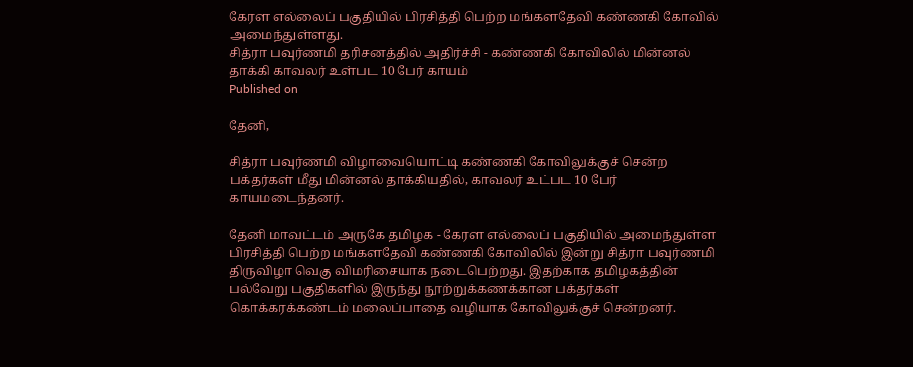கேரள எல்லைப் பகுதியில் பிரசித்தி பெற்ற மங்களதேவி கண்ணகி கோவில் அமைந்துள்ளது.
சித்ரா பவுர்ணமி தரிசனத்தில் அதிர்ச்சி - கண்ணகி கோவிலில் மின்னல் தாக்கி காவலர் உள்பட 10 பேர் காயம்
Published on

தேனி,

சித்ரா பவுர்ணமி விழாவையொட்டி கண்ணகி கோவிலுக்குச் சென்ற பக்தர்கள் மீது மின்னல் தாக்கியதில், காவலர் உட்பட 10 பேர் காயமடைந்தனர்.

தேனி மாவட்டம் அருகே தமிழக - கேரள எல்லைப் பகுதியில் அமைந்துள்ள பிரசித்தி பெற்ற மங்களதேவி கண்ணகி கோவிலில் இன்று சித்ரா பவுர்ணமி திருவிழா வெகு விமரிசையாக நடைபெற்றது. இதற்காக தமிழகத்தின் பல்வேறு பகுதிகளில் இருந்து நூற்றுக்கணக்கான பக்தர்கள் கொக்கரக்கண்டம் மலைப்பாதை வழியாக கோவிலுக்குச் சென்றனர்.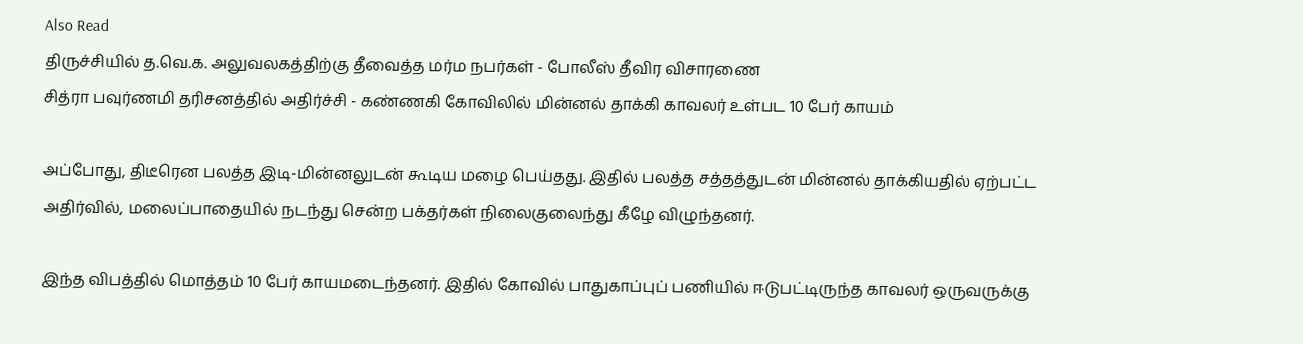Also Read
திருச்சியில் த.வெ.க. அலுவலகத்திற்கு தீவைத்த மர்ம நபர்கள் - போலீஸ் தீவிர விசாரணை
சித்ரா பவுர்ணமி தரிசனத்தில் அதிர்ச்சி - கண்ணகி கோவிலில் மின்னல் தாக்கி காவலர் உள்பட 10 பேர் காயம்

அப்போது, திடீரென பலத்த இடி-மின்னலுடன் கூடிய மழை பெய்தது. இதில் பலத்த சத்தத்துடன் மின்னல் தாக்கியதில் ஏற்பட்ட அதிர்வில், மலைப்பாதையில் நடந்து சென்ற பக்தர்கள் நிலைகுலைந்து கீழே விழுந்தனர்.

இந்த விபத்தில் மொத்தம் 10 பேர் காயமடைந்தனர். இதில் கோவில் பாதுகாப்புப் பணியில் ஈடுபட்டிருந்த காவலர் ஒருவருக்கு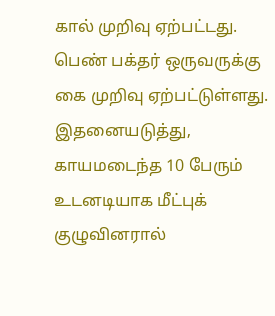கால் முறிவு ஏற்பட்டது. பெண் பக்தர் ஒருவருக்கு கை முறிவு ஏற்பட்டுள்ளது. இதனையடுத்து, காயமடைந்த 10 பேரும் உடனடியாக மீட்புக் குழுவினரால்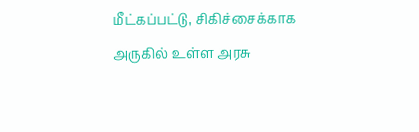மீட்கப்பட்டு, சிகிச்சைக்காக அருகில் உள்ள அரசு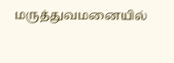மருத்துவமனையில்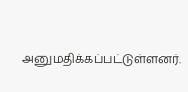அனுமதிக்கப்பட்டுள்ளனர்.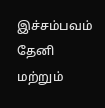இச்சம்பவம் தேனி மற்றும்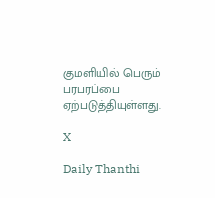குமளியில் பெரும் பரபரப்பை ஏற்படுத்தியுள்ளது.

X

Daily Thanthi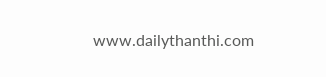www.dailythanthi.com